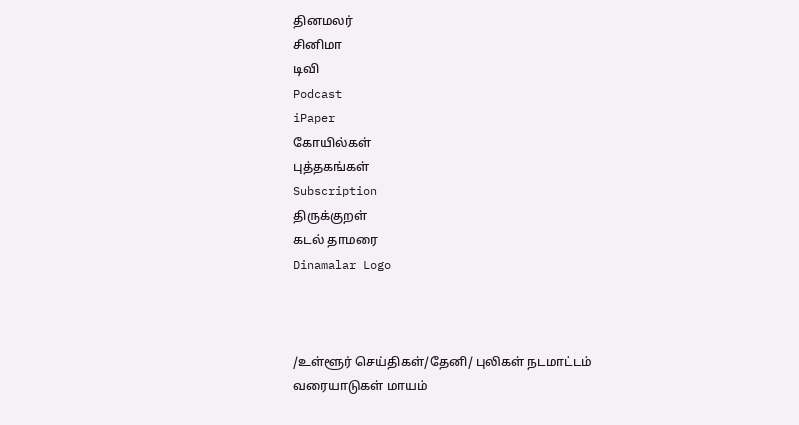தினமலர்
சினிமா
டிவி
Podcast
iPaper
கோயில்கள்
புத்தகங்கள்
Subscription
திருக்குறள்
கடல் தாமரை
Dinamalar Logo



/உள்ளூர் செய்திகள்/தேனி/ புலிகள் நடமாட்டம் வரையாடுகள் மாயம்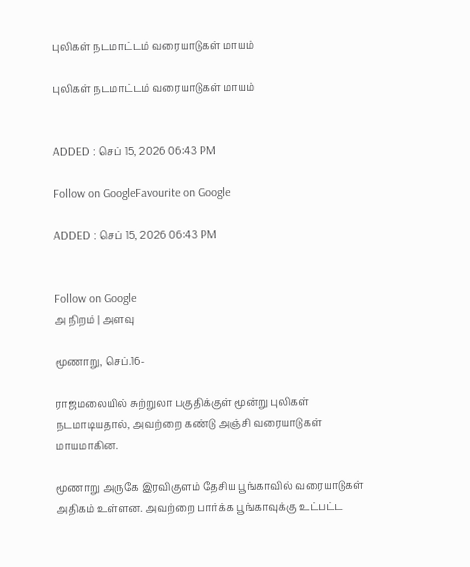புலிகள் நடமாட்டம் வரையாடுகள் மாயம்

புலிகள் நடமாட்டம் வரையாடுகள் மாயம்


ADDED : செப் 15, 2026 06:43 PM

Follow on GoogleFavourite on Google

ADDED : செப் 15, 2026 06:43 PM


Follow on Google
அ நிறம் | அளவு

மூணாறு, செப்.16-

ராஜமலையில் சுற்றுலா பகுதிக்குள் மூன்று புலிகள் நடமாடியதால், அவற்றை கண்டு அஞ்சி வரையாடுகள் மாயமாகின.

மூணாறு அருகே இரவிகுளம் தேசிய பூங்காவில் வரையாடுகள் அதிகம் உள்ளன. அவற்றை பார்க்க பூங்காவுக்கு உட்பட்ட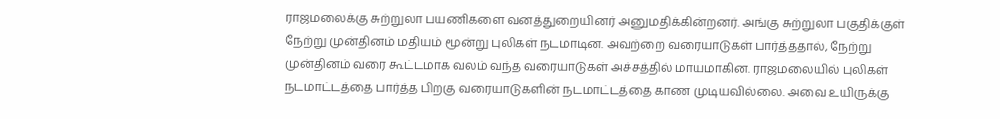ராஜமலைக்கு சுற்றுலா பயணிகளை வனத்துறையினர் அனுமதிக்கின்றனர். அங்கு சுற்றுலா பகுதிக்குள் நேற்று முன்தினம் மதியம் மூன்று புலிகள் நடமாடின. அவற்றை வரையாடுகள் பார்த்ததால், நேற்று முன்தினம் வரை கூட்டமாக வலம் வந்த வரையாடுகள் அச்சத்தில் மாயமாகின. ராஜமலையில் புலிகள் நடமாட்டத்தை பார்த்த பிறகு வரையாடுகளின் நடமாட்டத்தை காண முடியவில்லை. அவை உயிருக்கு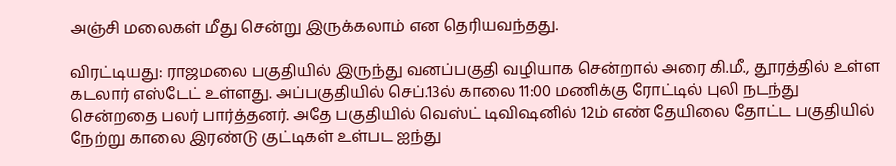அஞ்சி மலைகள் மீது சென்று இருக்கலாம் என தெரியவந்தது.

விரட்டியது: ராஜமலை பகுதியில் இருந்து வனப்பகுதி வழியாக சென்றால் அரை கி.மீ., தூரத்தில் உள்ள கடலார் எஸ்டேட் உள்ளது. அப்பகுதியில் செப்.13ல் காலை 11:00 மணிக்கு ரோட்டில் புலி நடந்து சென்றதை பலர் பார்த்தனர். அதே பகுதியில் வெஸ்ட் டிவிஷனில் 12ம் எண் தேயிலை தோட்ட பகுதியில் நேற்று காலை இரண்டு குட்டிகள் உள்பட ஐந்து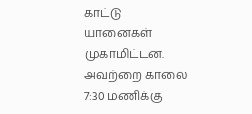காட்டு யானைகள் முகாமிட்டன. அவற்றை காலை 7:30 மணிக்கு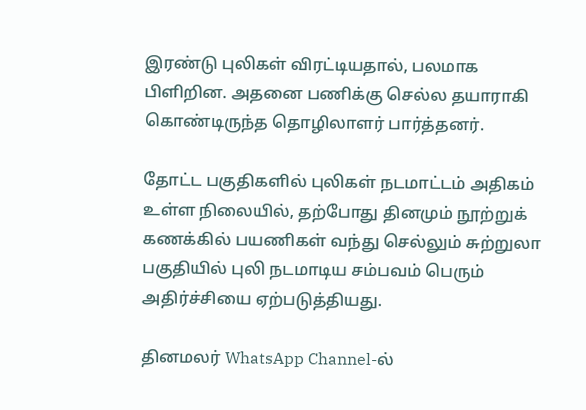இரண்டு புலிகள் விரட்டியதால், பலமாக பிளிறின. அதனை பணிக்கு செல்ல தயாராகி கொண்டிருந்த தொழிலாளர் பார்த்தனர்.

தோட்ட பகுதிகளில் புலிகள் நடமாட்டம் அதிகம் உள்ள நிலையில், தற்போது தினமும் நூற்றுக் கணக்கில் பயணிகள் வந்து செல்லும் சுற்றுலா பகுதியில் புலி நடமாடிய சம்பவம் பெரும் அதிர்ச்சியை ஏற்படுத்தியது.

தினமலர் WhatsApp Channel-ல்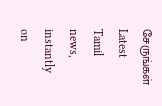சேருங்கள்
Latest Tamil news, instantly on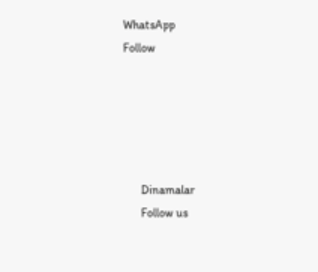WhatsApp
Follow





      Dinamalar
      Follow us